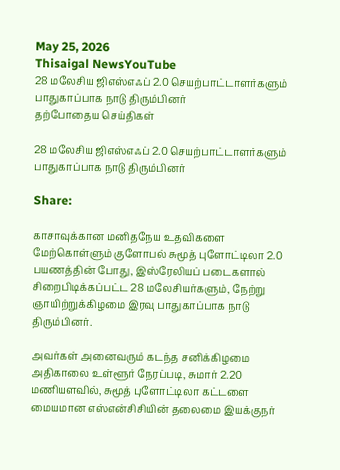May 25, 2026
Thisaigal NewsYouTube
28 மலேசிய ஜிஎஸ்எஃப் 2.0 செயற்பாட்டாளர்களும் பாதுகாப்பாக நாடு திரும்பினர்
தற்போதைய செய்திகள்

28 மலேசிய ஜிஎஸ்எஃப் 2.0 செயற்பாட்டாளர்களும் பாதுகாப்பாக நாடு திரும்பினர்

Share:

காசாவுக்கான மனிதநேய உதவிகளை மேற்கொள்ளும் குளோபல் சுமூத் புளோட்டிலா 2.0 பயணத்தின் போது, இஸ்ரேலியப் படைகளால் சிறைபிடிக்கப்பட்ட 28 மலேசியர்களும், நேற்று ஞாயிற்றுக்கிழமை இரவு பாதுகாப்பாக நாடு திரும்பினர்.

அவர்கள் அனைவரும் கடந்த சனிக்கிழமை அதிகாலை உள்ளூர் நேரப்படி, சுமார் 2.20 மணியளவில், சுமூத் புளோட்டிலா கட்டளை மையமான எஸ்என்சிசியின் தலைமை இயக்குநர்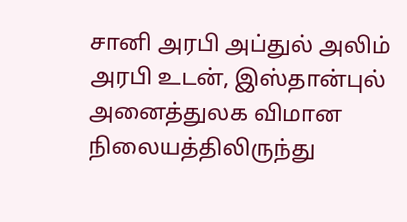சானி அரபி அப்துல் அலிம் அரபி உடன், இஸ்தான்புல் அனைத்துலக விமான நிலையத்திலிருந்து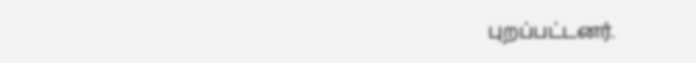புறப்பட்டனர்.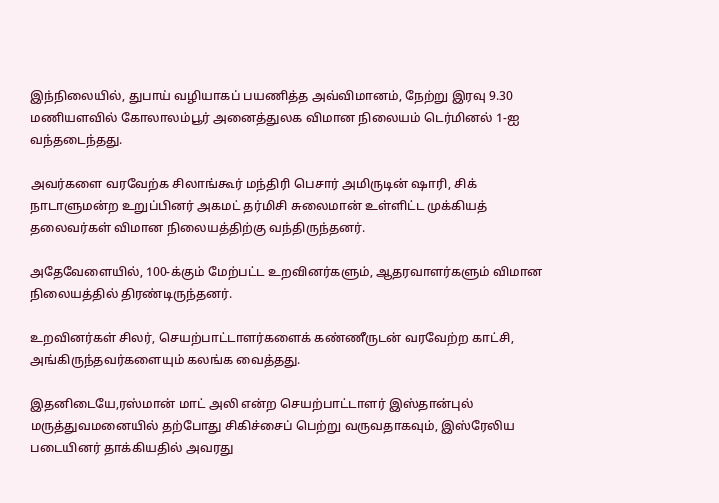இந்நிலையில், துபாய் வழியாகப் பயணித்த அவ்விமானம், நேற்று இரவு 9.30 மணியளவில் கோலாலம்பூர் அனைத்துலக விமான நிலையம் டெர்மினல் 1-ஐ வந்தடைந்தது.

அவர்களை வரவேற்க சிலாங்கூர் மந்திரி பெசார் அமிருடின் ஷாரி, சிக் நாடாளுமன்ற உறுப்பினர் அகமட் தர்மிசி சுலைமான் உள்ளிட்ட முக்கியத் தலைவர்கள் விமான நிலையத்திற்கு வந்திருந்தனர்.

அதேவேளையில், 100-க்கும் மேற்பட்ட உறவினர்களும், ஆதரவாளர்களும் விமான நிலையத்தில் திரண்டிருந்தனர்.

உறவினர்கள் சிலர், செயற்பாட்டாளர்களைக் கண்ணீருடன் வரவேற்ற காட்சி, அங்கிருந்தவர்களையும் கலங்க வைத்தது.

இதனிடையே,ரஸ்மான் மாட் அலி என்ற செயற்பாட்டாளர் இஸ்தான்புல் மருத்துவமனையில் தற்போது சிகிச்சைப் பெற்று வருவதாகவும், இஸ்ரேலிய படையினர் தாக்கியதில் அவரது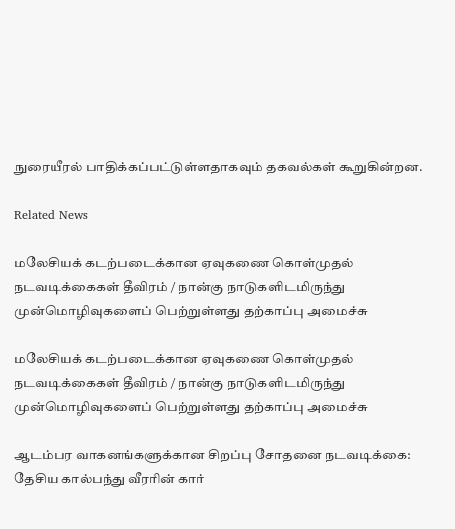நுரையீரல் பாதிக்கப்பட்டுள்ளதாகவும் தகவல்கள் கூறுகின்றன.

Related News

மலேசியக் கடற்படைக்கான ஏவுகணை கொள்முதல் நடவடிக்கைகள் தீவிரம் / நான்கு நாடுகளிடமிருந்து முன்மொழிவுகளைப் பெற்றுள்ளது தற்காப்பு அமைச்சு

மலேசியக் கடற்படைக்கான ஏவுகணை கொள்முதல் நடவடிக்கைகள் தீவிரம் / நான்கு நாடுகளிடமிருந்து முன்மொழிவுகளைப் பெற்றுள்ளது தற்காப்பு அமைச்சு

ஆடம்பர வாகனங்களுக்கான சிறப்பு சோதனை நடவடிக்கை: தேசிய கால்பந்து வீரரின் கார்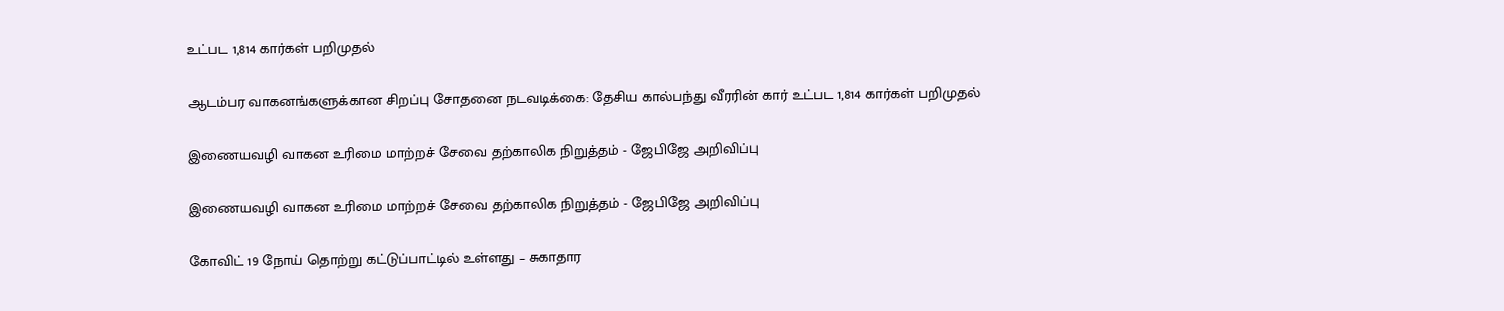உட்பட 1,814 கார்கள் பறிமுதல்

ஆடம்பர வாகனங்களுக்கான சிறப்பு சோதனை நடவடிக்கை: தேசிய கால்பந்து வீரரின் கார் உட்பட 1,814 கார்கள் பறிமுதல்

இணையவழி வாகன உரிமை மாற்றச் சேவை தற்காலிக நிறுத்தம் - ஜேபிஜே அறிவிப்பு

இணையவழி வாகன உரிமை மாற்றச் சேவை தற்காலிக நிறுத்தம் - ஜேபிஜே அறிவிப்பு

கோவிட் 19 நோய் தொற்று கட்டுப்பாட்டில் உள்ளது – சுகாதார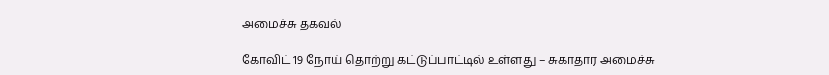அமைச்சு தகவல்

கோவிட் 19 நோய் தொற்று கட்டுப்பாட்டில் உள்ளது – சுகாதார அமைச்சு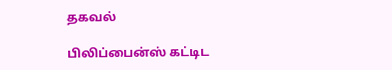தகவல்

பிலிப்பைன்ஸ் கட்டிட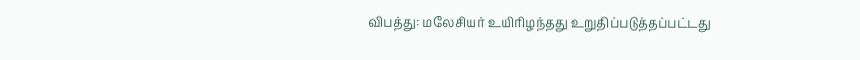விபத்து: மலேசியர் உயிரிழந்தது உறுதிப்படுத்தப்பட்டது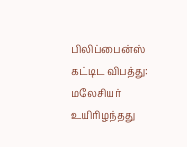பிலிப்பைன்ஸ் கட்டிட விபத்து: மலேசியர் உயிரிழந்தது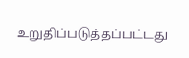உறுதிப்படுத்தப்பட்டது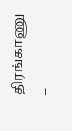திரங்காணு –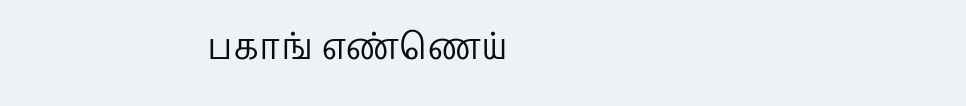பகாங் எண்ணெய்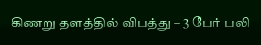கிணறு தளத்தில் விபத்து – 3 பேர் பலி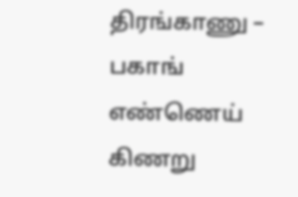திரங்காணு – பகாங் எண்ணெய் கிணறு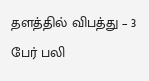தளத்தில் விபத்து – 3 பேர் பலி